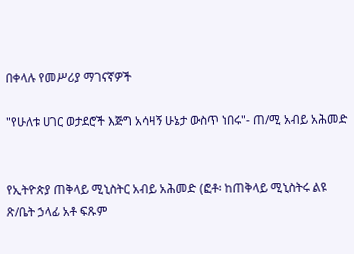በቀላሉ የመሥሪያ ማገናኛዎች

"የሁለቱ ሀገር ወታደሮች እጅግ አሳዛኝ ሁኔታ ውስጥ ነበሩ"- ጠ/ሚ አብይ አሕመድ


የኢትዮጵያ ጠቅላይ ሚኒስትር አብይ አሕመድ (ፎቶ፡ ከጠቅላይ ሚኒስትሩ ልዩ ጽ/ቤት ኃላፊ አቶ ፍጹም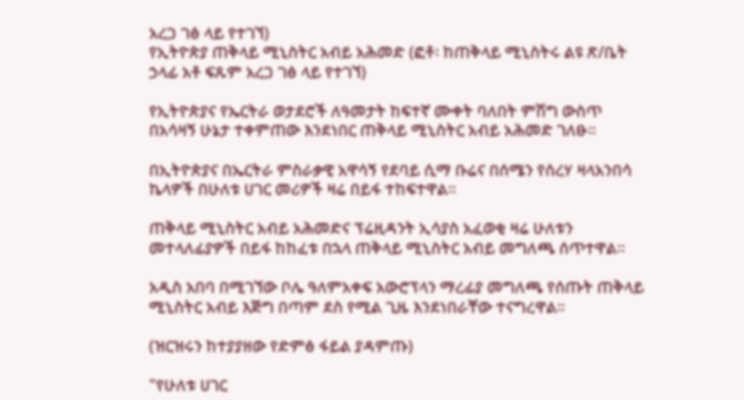አረጋ ገፅ ላይ የተገኘ)
የኢትዮጵያ ጠቅላይ ሚኒስትር አብይ አሕመድ (ፎቶ፡ ከጠቅላይ ሚኒስትሩ ልዩ ጽ/ቤት ኃላፊ አቶ ፍጹም አረጋ ገፅ ላይ የተገኘ)

የኢትዮጵያና የኤርትራ ወታደሮች ለዓመታት ከፍተኛ ሙቀት ባለበት ምሽግ ውስጥ በአሳዛኝ ሁኔታ ተቀምጠው እንደነበር ጠቅላይ ሚኒስትር አብይ አሕመድ ገለፁ።

በኢትዮጵያና በኤርትራ ምስራቃዊ አዋሳኝ የደባይ ሲማ ቡሬና በሰሜን የሰረሃ ዛላአንበሳ ኬላዎች በሁለቱ ሀገር መሪዎች ዛሬ በይፋ ተከፍተዋል።

ጠቅላይ ሚኒስትር አብይ አሕመድና ፕሬዚዳንት ኢሳያስ አፈወቂ ዛሬ ሁለቱን መተላለፊያዎች በይፋ ከከፈቱ በኋላ ጠቅላይ ሚኒስትር አብይ መግለጫ ሰጥተዋል።

አዲስ አበባ በሚገኘው ቦሌ ዓለምአቀፍ አውሮፕላን ማረፊያ መግለጫ የሰጡት ጠቅላይ ሚኒስትር አብይ እጅግ በጣም ደስ የሚል ጊዜ እንደነበራቸው ተናግረዋል።

(ዝርዝሩን ከተያያዘው የድምፅ ፋይል ያዳምጡ)

"የሁለቱ ሀገር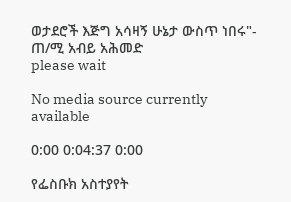ወታደሮች እጅግ አሳዛኝ ሁኔታ ውስጥ ነበሩ"- ጠ/ሚ አብይ አሕመድ
please wait

No media source currently available

0:00 0:04:37 0:00

የፌስቡክ አስተያየት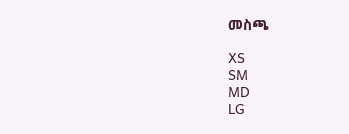መስጫ

XS
SM
MD
LG